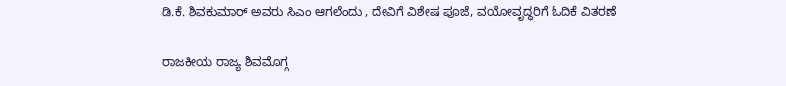ಡಿ.ಕೆ. ಶಿವಕುಮಾರ್ ಅವರು ಸಿಎಂ ಆಗಲೆಂದು , ದೇವಿಗೆ ವಿಶೇಷ ಪೂಜೆ, ವಯೋವೃದ್ಧರಿಗೆ ಓದಿಕೆ ವಿತರಣೆ

ರಾಜಕೀಯ ರಾಜ್ಯ ಶಿವಮೊಗ್ಗ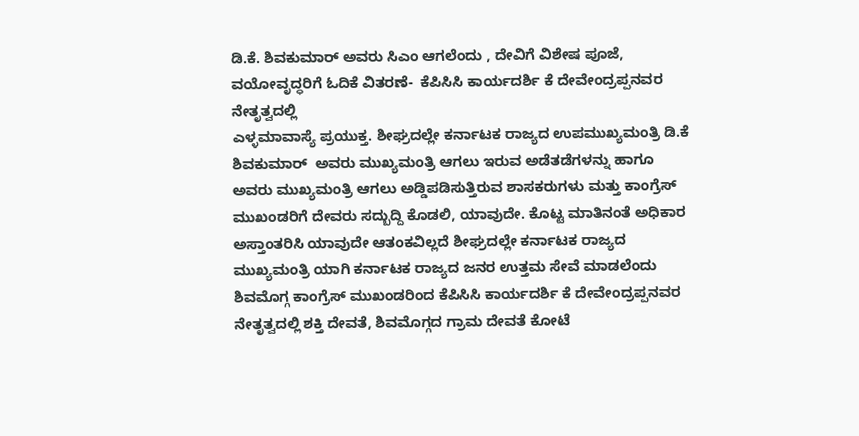ಡಿ.ಕೆ. ಶಿವಕುಮಾರ್ ಅವರು ಸಿಎಂ ಆಗಲೆಂದು , ದೇವಿಗೆ ವಿಶೇಷ ಪೂಜೆ, ವಯೋವೃದ್ಧರಿಗೆ ಓದಿಕೆ ವಿತರಣೆ-  ಕೆಪಿಸಿಸಿ ಕಾರ್ಯದರ್ಶಿ ಕೆ ದೇವೇಂದ್ರಪ್ಪನವರ ನೇತೃತ್ವದಲ್ಲಿ
ಎಳ್ಳಮಾವಾಸ್ಯೆ ಪ್ರಯುಕ್ತ. ಶೀಘ್ರದಲ್ಲೇ ಕರ್ನಾಟಕ ರಾಜ್ಯದ ಉಪಮುಖ್ಯಮಂತ್ರಿ ಡಿ.ಕೆ ಶಿವಕುಮಾರ್  ಅವರು ಮುಖ್ಯಮಂತ್ರಿ ಆಗಲು ಇರುವ ಅಡೆತಡೆಗಳನ್ನು ಹಾಗೂ ಅವರು ಮುಖ್ಯಮಂತ್ರಿ ಆಗಲು ಅಡ್ಡಿಪಡಿಸುತ್ತಿರುವ ಶಾಸಕರುಗಳು ಮತ್ತು ಕಾಂಗ್ರೆಸ್ ಮುಖಂಡರಿಗೆ ದೇವರು ಸದ್ಬುದ್ದಿ ಕೊಡಲಿ, ಯಾವುದೇ. ಕೊಟ್ಟ ಮಾತಿನಂತೆ ಅಧಿಕಾರ ಅಸ್ತಾಂತರಿಸಿ ಯಾವುದೇ ಆತಂಕವಿಲ್ಲದೆ ಶೀಘ್ರದಲ್ಲೇ ಕರ್ನಾಟಕ ರಾಜ್ಯದ ಮುಖ್ಯಮಂತ್ರಿ ಯಾಗಿ ಕರ್ನಾಟಕ ರಾಜ್ಯದ ಜನರ ಉತ್ತಮ ಸೇವೆ ಮಾಡಲೆಂದು ಶಿವಮೊಗ್ಗ ಕಾಂಗ್ರೆಸ್ ಮುಖಂಡರಿಂದ ಕೆಪಿಸಿಸಿ ಕಾರ್ಯದರ್ಶಿ ಕೆ ದೇವೇಂದ್ರಪ್ಪನವರ ನೇತೃತ್ವದಲ್ಲಿ ಶಕ್ತಿ ದೇವತೆ, ಶಿವಮೊಗ್ಗದ ಗ್ರಾಮ ದೇವತೆ ಕೋಟೆ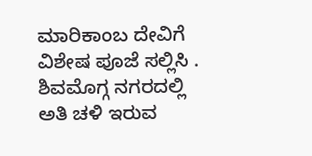ಮಾರಿಕಾಂಬ ದೇವಿಗೆ ವಿಶೇಷ ಪೂಜೆ ಸಲ್ಲಿಸಿ .
ಶಿವಮೊಗ್ಗ ನಗರದಲ್ಲಿ ಅತಿ ಚಳಿ ಇರುವ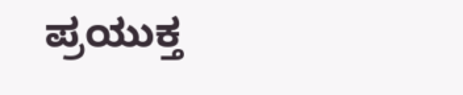ಪ್ರಯುಕ್ತ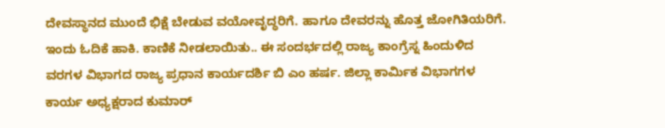ದೇವಸ್ಥಾನದ ಮುಂದೆ ಭಿಕ್ಷೆ ಬೇಡುವ ವಯೋವೃದ್ಧರಿಗೆ. ಹಾಗೂ ದೇವರನ್ನು ಹೊತ್ತ ಜೋಗಿತಿಯರಿಗೆ. ಇಂದು ಓದಿಕೆ ಹಾಕಿ. ಕಾಣಿಕೆ ನೀಡಲಾಯಿತು.. ಈ ಸಂದರ್ಭದಲ್ಲಿ ರಾಜ್ಯ ಕಾಂಗ್ರೆಸ್ನ ಹಿಂದುಳಿದ ವರಗಳ ವಿಭಾಗದ ರಾಜ್ಯ ಪ್ರಧಾನ ಕಾರ್ಯದರ್ಶಿ ಬಿ ಎಂ ಹರ್ಷ. ಜಿಲ್ಲಾ ಕಾರ್ಮಿಕ ವಿಭಾಗಗಳ ಕಾರ್ಯ ಅಧ್ಯಕ್ಷರಾದ ಕುಮಾರ್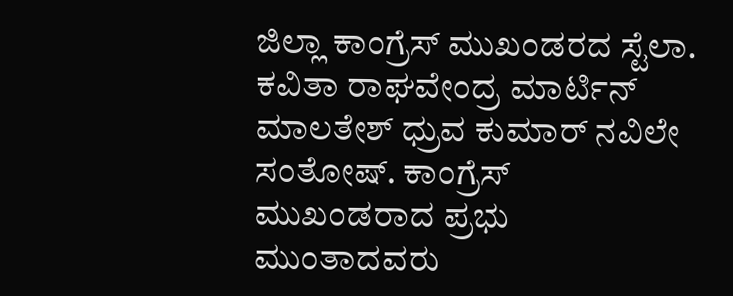ಜಿಲ್ಲಾ ಕಾಂಗ್ರೆಸ್ ಮುಖಂಡರದ ಸ್ಟೆಲಾ. ಕವಿತಾ ರಾಘವೇಂದ್ರ ಮಾರ್ಟಿನ್ ಮಾಲತೇಶ್ ಧ್ರುವ ಕುಮಾರ್ ನವಿಲೇ ಸಂತೋಷ್. ಕಾಂಗ್ರೆಸ್ ಮುಖಂಡರಾದ ಪ್ರಭು ಮುಂತಾದವರು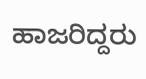ಹಾಜರಿದ್ದರು